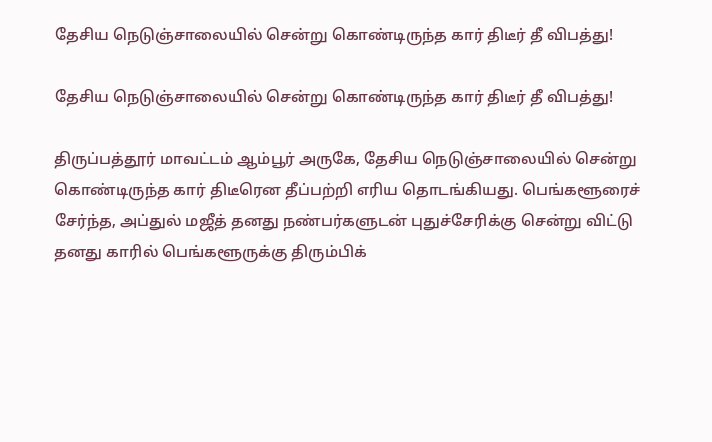தேசிய நெடுஞ்சாலையில் சென்று கொண்டிருந்த கார் திடீர் தீ விபத்து!

தேசிய நெடுஞ்சாலையில் சென்று கொண்டிருந்த கார் திடீர் தீ விபத்து!

திருப்பத்தூர் மாவட்டம் ஆம்பூர் அருகே, தேசிய நெடுஞ்சாலையில் சென்று கொண்டிருந்த கார் திடீரென தீப்பற்றி எரிய தொடங்கியது. பெங்களூரைச் சேர்ந்த, அப்துல் மஜீத் தனது நண்பர்களுடன் புதுச்சேரிக்கு சென்று விட்டு தனது காரில் பெங்களூருக்கு திரும்பிக்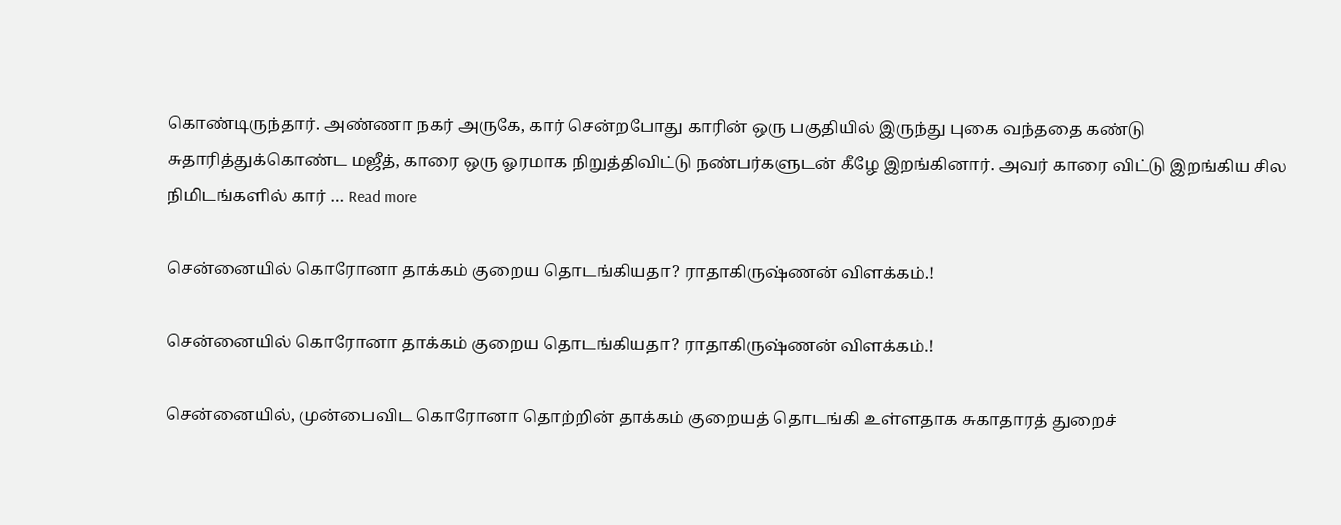கொண்டிருந்தார். அண்ணா நகர் அருகே, கார் சென்றபோது காரின் ஒரு பகுதியில் இருந்து புகை வந்ததை கண்டு சுதாரித்துக்கொண்ட மஜீத், காரை ஒரு ஓரமாக நிறுத்திவிட்டு நண்பர்களுடன் கீழே இறங்கினார். அவர் காரை விட்டு இறங்கிய சில நிமிடங்களில் கார் … Read more

சென்னையில் கொரோனா தாக்கம் குறைய தொடங்கியதா? ராதாகிருஷ்ணன் விளக்கம்.!

சென்னையில் கொரோனா தாக்கம் குறைய தொடங்கியதா? ராதாகிருஷ்ணன் விளக்கம்.!

சென்னையில், முன்பைவிட கொரோனா தொற்றின் தாக்கம் குறையத் தொடங்கி உள்ளதாக சுகாதாரத் துறைச்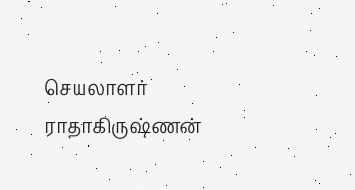செயலாளர் ராதாகிருஷ்ணன்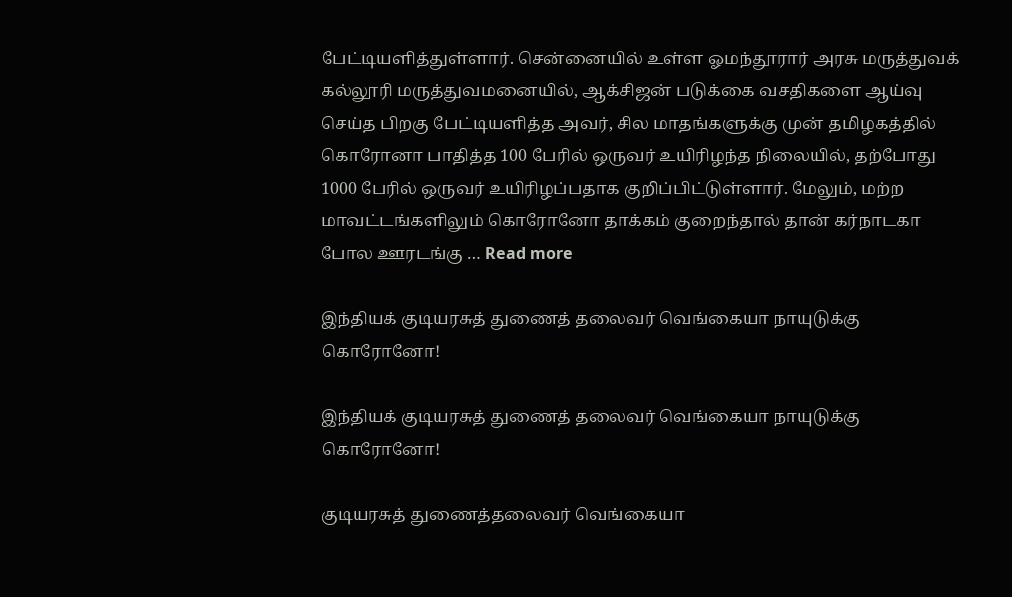பேட்டியளித்துள்ளார். சென்னையில் உள்ள ஓமந்தூரார் அரசு மருத்துவக் கல்லூரி மருத்துவமனையில், ஆக்சிஜன் படுக்கை வசதிகளை ஆய்வு செய்த பிறகு பேட்டியளித்த அவர், சில மாதங்களுக்கு முன் தமிழகத்தில் கொரோனா பாதித்த 100 பேரில் ஒருவர் உயிரிழந்த நிலையில், தற்போது 1000 பேரில் ஒருவர் உயிரிழப்பதாக குறிப்பிட்டுள்ளார். மேலும், மற்ற மாவட்டங்களிலும் கொரோனோ தாக்கம் குறைந்தால் தான் கர்நாடகா போல ஊரடங்கு … Read more

இந்தியக் குடியரசுத் துணைத் தலைவர் வெங்கையா நாயுடுக்கு கொரோனோ!

இந்தியக் குடியரசுத் துணைத் தலைவர் வெங்கையா நாயுடுக்கு கொரோனோ!

குடியரசுத் துணைத்தலைவர் வெங்கையா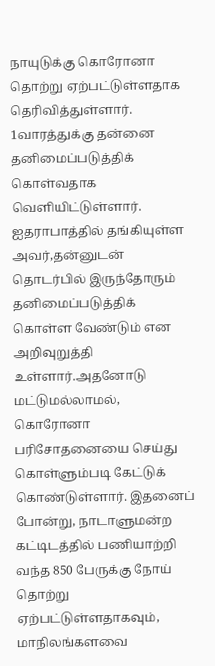நாயுடுக்கு கொரோனா தொற்று ஏற்பட்டுள்ளதாக தெரிவித்துள்ளார். 1வாரத்துக்கு தன்னை தனிமைப்படுத்திக் கொள்வதாக வெளியிட்டுள்ளார். ஐதராபாத்தில் தங்கியுள்ள அவர்,தன்னுடன் தொடர்பில் இருந்தோரும் தனிமைப்படுத்திக் கொள்ள வேண்டும் என அறிவுறுத்தி உள்ளார்.அதனோடு மட்டுமல்லாமல், கொரோனா பரிசோதனையை செய்து கொள்ளும்படி கேட்டுக் கொண்டுள்ளார். இதனைப் போன்று, நாடாளுமன்ற கட்டிடத்தில் பணியாற்றி வந்த 850 பேருக்கு நோய் தொற்று ஏற்பட்டுள்ளதாகவும், மாநிலங்களவை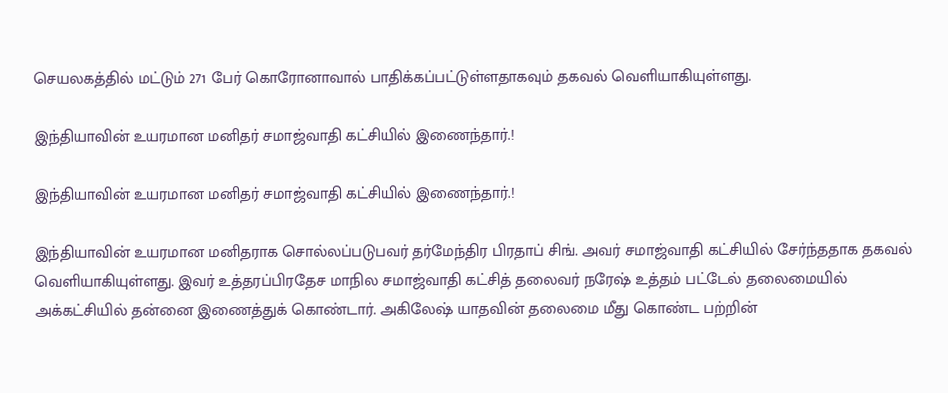செயலகத்தில் மட்டும் 271 பேர் கொரோனாவால் பாதிக்கப்பட்டுள்ளதாகவும் தகவல் வெளியாகியுள்ளது.

இந்தியாவின் உயரமான மனிதர் சமாஜ்வாதி கட்சியில் இணைந்தார்.!

இந்தியாவின் உயரமான மனிதர் சமாஜ்வாதி கட்சியில் இணைந்தார்.!

இந்தியாவின் உயரமான மனிதராக சொல்லப்படுபவர் தர்மேந்திர பிரதாப் சிங். அவர் சமாஜ்வாதி கட்சியில் சேர்ந்ததாக தகவல் வெளியாகியுள்ளது. இவர் உத்தரப்பிரதேச மாநில சமாஜ்வாதி கட்சித் தலைவர் நரேஷ் உத்தம் பட்டேல் தலைமையில் அக்கட்சியில் தன்னை இணைத்துக் கொண்டார். அகிலேஷ் யாதவின் தலைமை மீது கொண்ட பற்றின்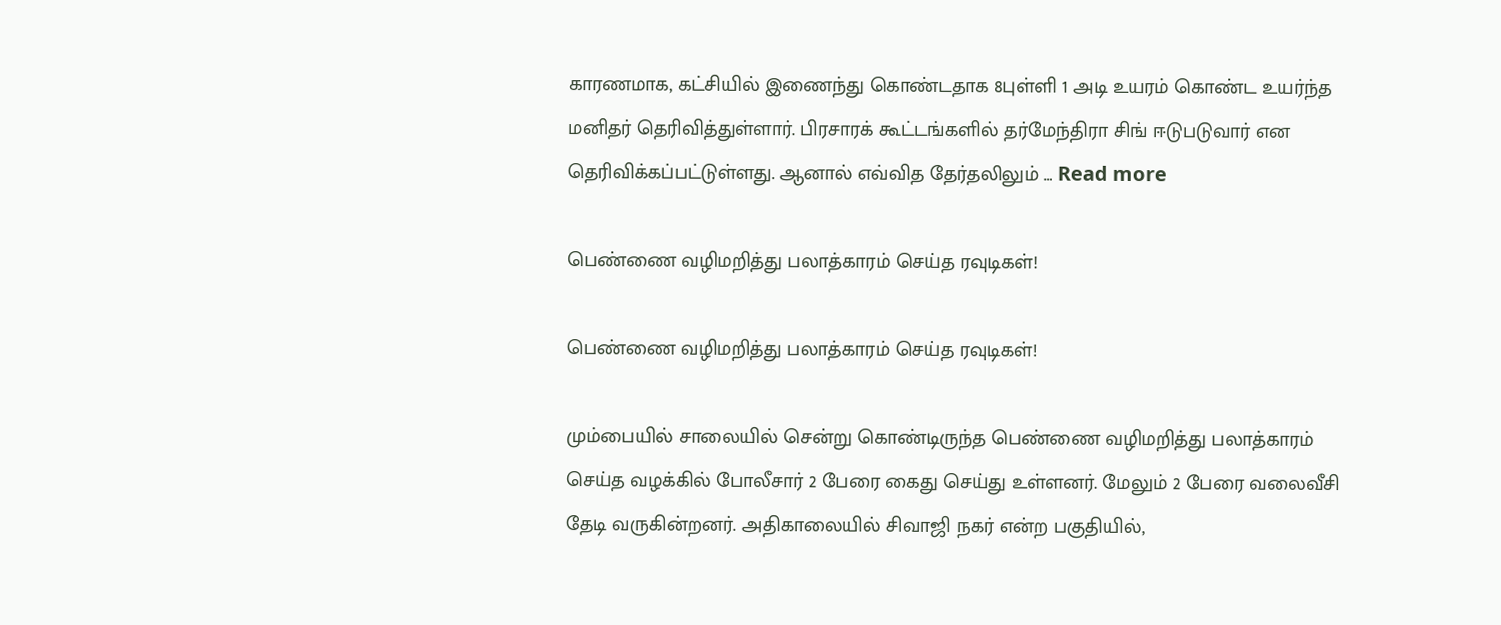காரணமாக, கட்சியில் இணைந்து கொண்டதாக 8புள்ளி 1 அடி உயரம் கொண்ட உயர்ந்த மனிதர் தெரிவித்துள்ளார். பிரசாரக் கூட்டங்களில் தர்மேந்திரா சிங் ஈடுபடுவார் என தெரிவிக்கப்பட்டுள்ளது. ஆனால் எவ்வித தேர்தலிலும் … Read more

பெண்ணை வழிமறித்து பலாத்காரம் செய்த ரவுடிகள்!

பெண்ணை வழிமறித்து பலாத்காரம் செய்த ரவுடிகள்!

மும்பையில் சாலையில் சென்று கொண்டிருந்த பெண்ணை வழிமறித்து பலாத்காரம் செய்த வழக்கில் போலீசார் 2 பேரை கைது செய்து உள்ளனர். மேலும் 2 பேரை வலைவீசி தேடி வருகின்றனர். அதிகாலையில் சிவாஜி நகர் என்ற பகுதியில்,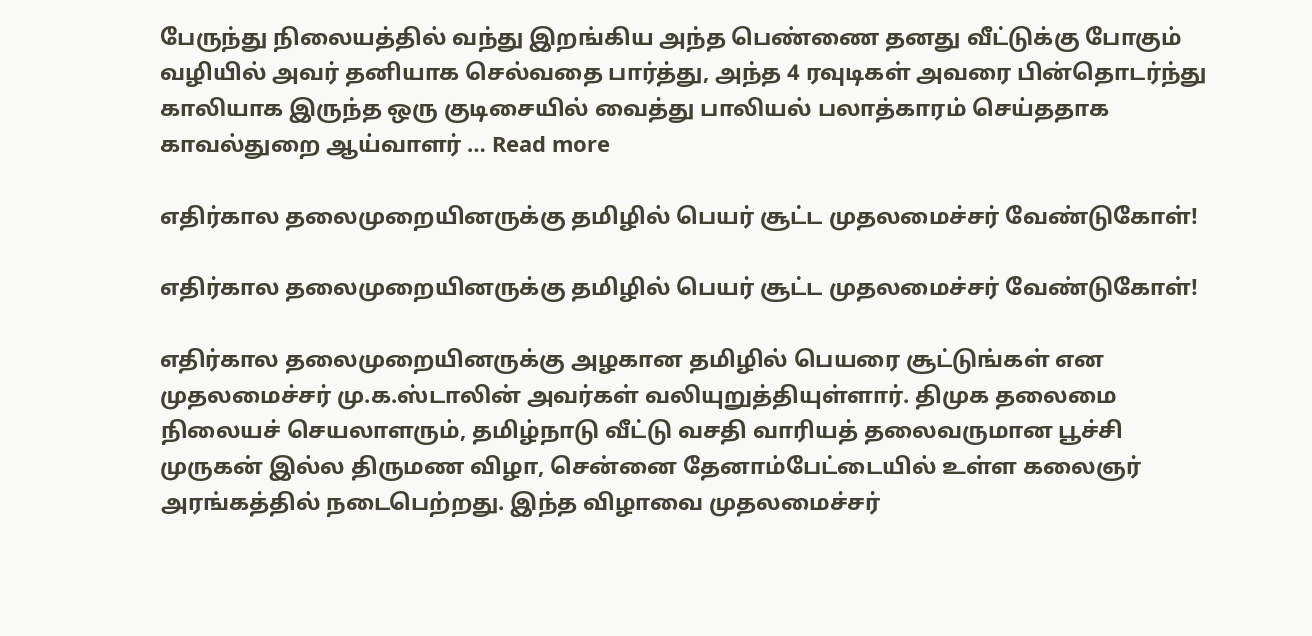பேருந்து நிலையத்தில் வந்து இறங்கிய அந்த பெண்ணை தனது வீட்டுக்கு போகும் வழியில் அவர் தனியாக செல்வதை பார்த்து, அந்த 4 ரவுடிகள் அவரை பின்தொடர்ந்து காலியாக இருந்த ஒரு குடிசையில் வைத்து பாலியல் பலாத்காரம் செய்ததாக காவல்துறை ஆய்வாளர் … Read more

எதிர்கால தலைமுறையினருக்கு தமிழில் பெயர் சூட்ட முதலமைச்சர் வேண்டுகோள்!

எதிர்கால தலைமுறையினருக்கு தமிழில் பெயர் சூட்ட முதலமைச்சர் வேண்டுகோள்!

எதிர்கால தலைமுறையினருக்கு அழகான தமிழில் பெயரை சூட்டுங்கள் என முதலமைச்சர் மு.க.ஸ்டாலின் அவர்கள் வலியுறுத்தியுள்ளார். திமுக தலைமை நிலையச் செயலாளரும், தமிழ்நாடு வீட்டு வசதி வாரியத் தலைவருமான பூச்சி முருகன் இல்ல திருமண விழா, சென்னை தேனாம்பேட்டையில் உள்ள கலைஞர் அரங்கத்தில் நடைபெற்றது. இந்த விழாவை முதலமைச்சர்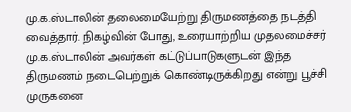மு.க.ஸ்டாலின் தலைமையேற்று திருமணத்தை நடத்தி வைத்தார். நிகழ்வின் போது, உரையாற்றிய முதலமைச்சர் மு.க.ஸ்டாலின் அவர்கள் கட்டுப்பாடுகளுடன் இந்த திருமணம் நடைபெற்றுக் கொண்டிருக்கிறது என்று பூச்சி முருகனை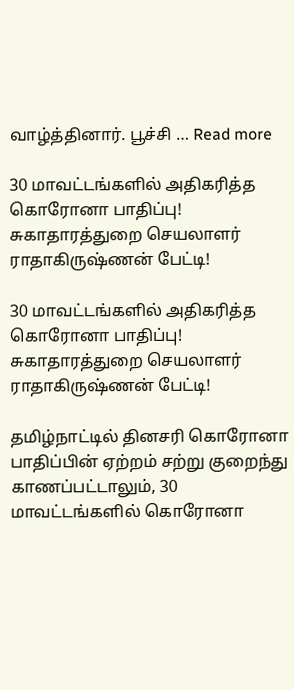வாழ்த்தினார். பூச்சி … Read more

30 மாவட்டங்களில் அதிகரித்த கொரோனா பாதிப்பு! சுகாதாரத்துறை செயலாளர் ராதாகிருஷ்ணன் பேட்டி!

30 மாவட்டங்களில் அதிகரித்த கொரோனா பாதிப்பு! சுகாதாரத்துறை செயலாளர் ராதாகிருஷ்ணன் பேட்டி!

தமிழ்நாட்டில் தினசரி கொரோனா பாதிப்பின் ஏற்றம் சற்று குறைந்து காணப்பட்டாலும், 30 மாவட்டங்களில் கொரோனா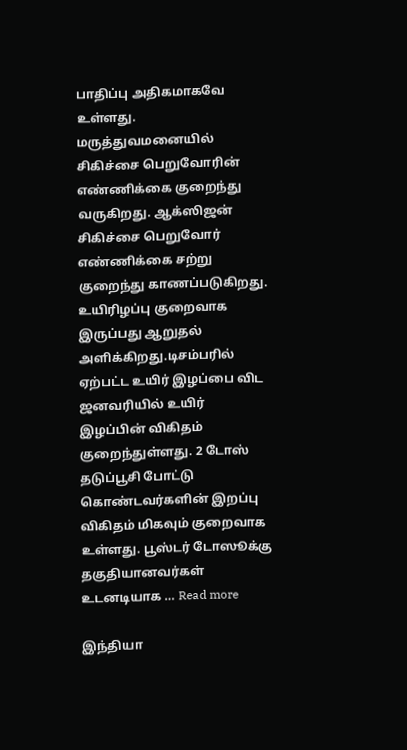பாதிப்பு அதிகமாகவே உள்ளது. மருத்துவமனையில் சிகிச்சை பெறுவோரின் எண்ணிக்கை குறைந்து வருகிறது. ஆக்ஸிஜன் சிகிச்சை பெறுவோர் எண்ணிக்கை சற்று குறைந்து காணப்படுகிறது. உயிரிழப்பு குறைவாக இருப்பது ஆறுதல் அளிக்கிறது.டிசம்பரில் ஏற்பட்ட உயிர் இழப்பை விட ஜனவரியில் உயிர் இழப்பின் விகிதம் குறைந்துள்ளது. 2 டோஸ் தடுப்பூசி போட்டு கொண்டவர்களின் இறப்பு விகிதம் மிகவும் குறைவாக உள்ளது. பூஸ்டர் டோஸூக்கு தகுதியானவர்கள் உடனடியாக … Read more

இந்தியா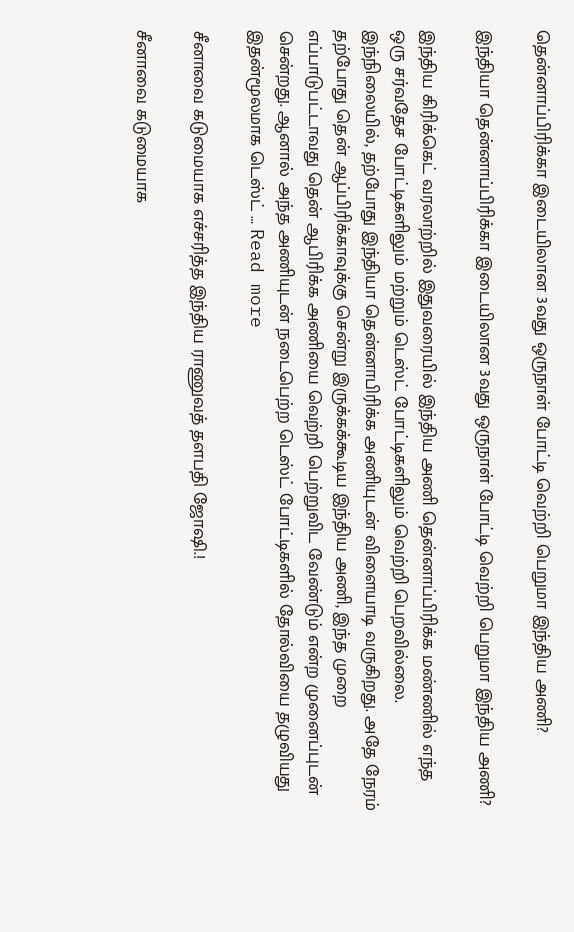தென்னாப்பிரிக்கா இடையிலான 3வது ஒருநாள் போட்டி வெற்றி பெறுமா இந்திய அணி?

இந்தியா தென்னாப்பிரிக்கா இடையிலான 3வது ஒருநாள் போட்டி வெற்றி பெறுமா இந்திய அணி?

இந்திய கிரிக்கெட் வரலாற்றில் இதுவரையில் இந்திய அணி தென்னாப்பிரிக்க மண்ணில் எந்த ஒரு சர்வதேச போட்டிகளிலும் மற்றும் டெஸ்ட் போட்டிகளிலும் வெற்றி பெறவில்லை. இந்நிலையில், தற்போது இந்தியா தென்னாபிரிக்க அணியுடன் விளையாடி வருகிறது. அதே நேரம் தற்போது தென் ஆப்பிரிக்காவுக்கு சென்று இருக்கக்கூடிய இந்திய அணி, இந்த முறை எப்பாடுபட்டாவது தென் ஆபிரிக்க அணியை வெற்றி பெற்றுவிட வேண்டும் என்ற முனைப்புடன் சென்றது. ஆனால் அந்த அணியுடன் நடைபெற்ற டெஸ்ட் போட்டிகளில் தோல்வியை தழுவியது இதன்மூலமாக டெஸ்ட் … Read more

சீனாவை கடுமையாக எச்சரித்த இந்திய ராணுவத் தளபதி ஜோஷி.!

சீனாவை கடுமையாக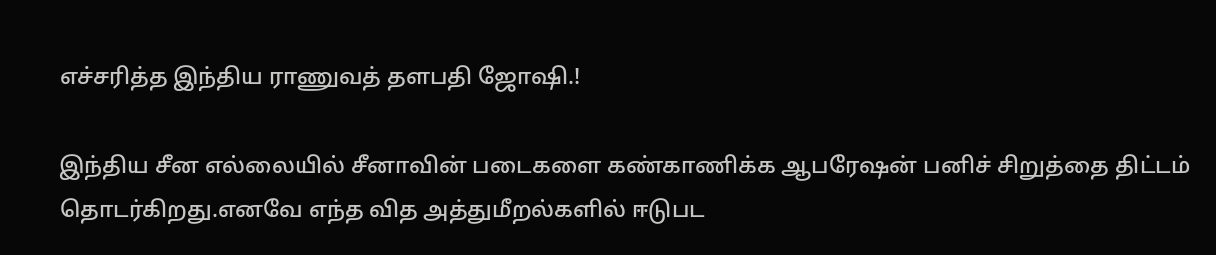எச்சரித்த இந்திய ராணுவத் தளபதி ஜோஷி.!

இந்திய சீன எல்லையில் சீனாவின் படைகளை கண்காணிக்க ஆபரேஷன் பனிச் சிறுத்தை திட்டம் தொடர்கிறது.எனவே எந்த வித அத்துமீறல்களில் ஈடுபட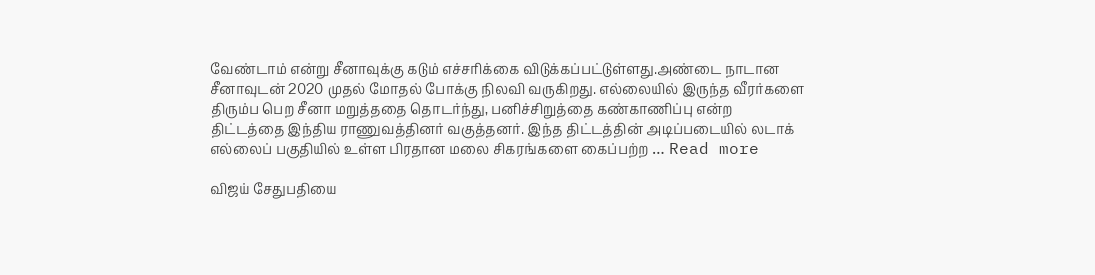வேண்டாம் என்று சீனாவுக்கு கடும் எச்சரிக்கை விடுக்கப்பட்டுள்ளது.அண்டை நாடான சீனாவுடன் 2020 முதல் மோதல் போக்கு நிலவி வருகிறது. எல்லையில் இருந்த வீரர்களை திரும்ப பெற சீனா மறுத்ததை தொடர்ந்து, பனிச்சிறுத்தை கண்காணிப்பு என்ற திட்டத்தை இந்திய ராணுவத்தினர் வகுத்தனர். இந்த திட்டத்தின் அடிப்படையில் லடாக் எல்லைப் பகுதியில் உள்ள பிரதான மலை சிகரங்களை கைப்பற்ற … Read more

விஜய் சேதுபதியை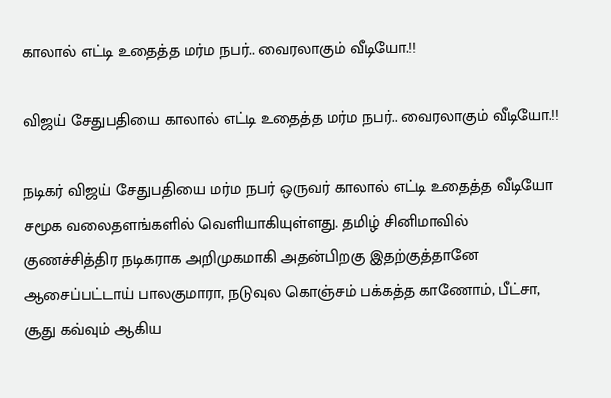காலால் எட்டி உதைத்த மர்ம நபர்.. வைரலாகும் வீடியோ.!!

விஜய் சேதுபதியை காலால் எட்டி உதைத்த மர்ம நபர்.. வைரலாகும் வீடியோ.!!

நடிகர் விஜய் சேதுபதியை மர்ம நபர் ஒருவர் காலால் எட்டி உதைத்த வீடியோ சமூக வலைதளங்களில் வெளியாகியுள்ளது. தமிழ் சினிமாவில் குணச்சித்திர நடிகராக அறிமுகமாகி அதன்பிறகு இதற்குத்தானே ஆசைப்பட்டாய் பாலகுமாரா, நடுவுல கொஞ்சம் பக்கத்த காணோம், பீட்சா, சூது கவ்வும் ஆகிய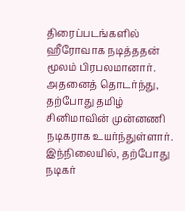திரைப்படங்களில் ஹீரோவாக நடித்ததன் மூலம் பிரபலமானார். அதனைத் தொடர்ந்து, தற்போது தமிழ் சினிமாவின் முன்னணி நடிகராக உயர்ந்துள்ளார். இந்நிலையில், தற்போது நடிகர்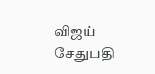விஜய் சேதுபதி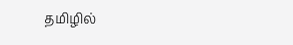தமிழில்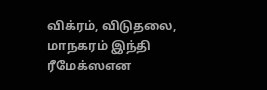விக்ரம், விடுதலை, மாநகரம் இந்தி ரீமேக்ஸஎன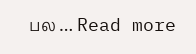பல … Read more